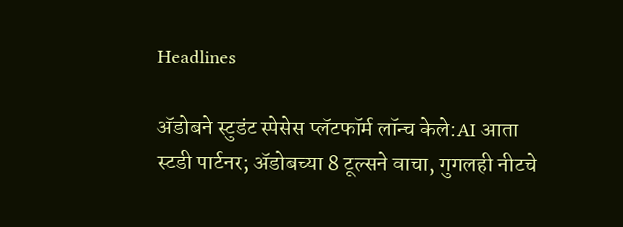Headlines

अ‍ॅडोबने स्टुडंट स्पेसेस प्लॅटफॉर्म लॉन्च केले:AI आता स्टडी पार्टनर; अ‍ॅडोबच्या 8 टूल्सने वाचा, गुगलही नीटचे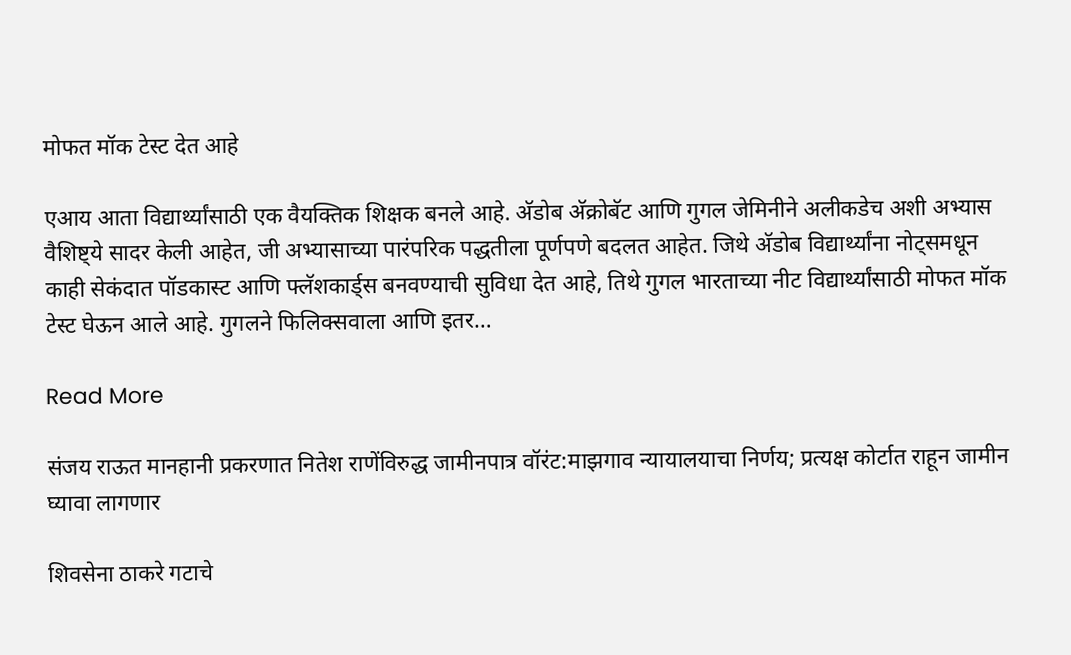मोफत मॉक टेस्ट देत आहे

एआय आता विद्यार्थ्यांसाठी एक वैयक्तिक शिक्षक बनले आहे. अ‍ॅडोब अ‍ॅक्रोबॅट आणि गुगल जेमिनीने अलीकडेच अशी अभ्यास वैशिष्ट्ये सादर केली आहेत, जी अभ्यासाच्या पारंपरिक पद्धतीला पूर्णपणे बदलत आहेत. जिथे अ‍ॅडोब विद्यार्थ्यांना नोट्समधून काही सेकंदात पॉडकास्ट आणि फ्लॅशकार्ड्स बनवण्याची सुविधा देत आहे, तिथे गुगल भारताच्या नीट विद्यार्थ्यांसाठी मोफत मॉक टेस्ट घेऊन आले आहे. गुगलने फिलिक्सवाला आणि इतर…

Read More

संजय राऊत मानहानी प्रकरणात नितेश राणेंविरुद्ध जामीनपात्र वॉरंट:माझगाव न्यायालयाचा निर्णय; प्रत्यक्ष कोर्टात राहून जामीन घ्यावा लागणार

शिवसेना ठाकरे गटाचे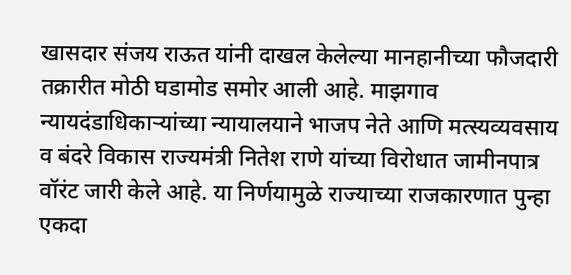खासदार संजय राऊत यांनी दाखल केलेल्या मानहानीच्या फौजदारी तक्रारीत मोठी घडामोड समोर आली आहे. माझगाव न्यायदंडाधिकाऱ्यांच्या न्यायालयाने भाजप नेते आणि मत्स्यव्यवसाय व बंदरे विकास राज्यमंत्री नितेश राणे यांच्या विरोधात जामीनपात्र वॉरंट जारी केले आहे. या निर्णयामुळे राज्याच्या राजकारणात पुन्हा एकदा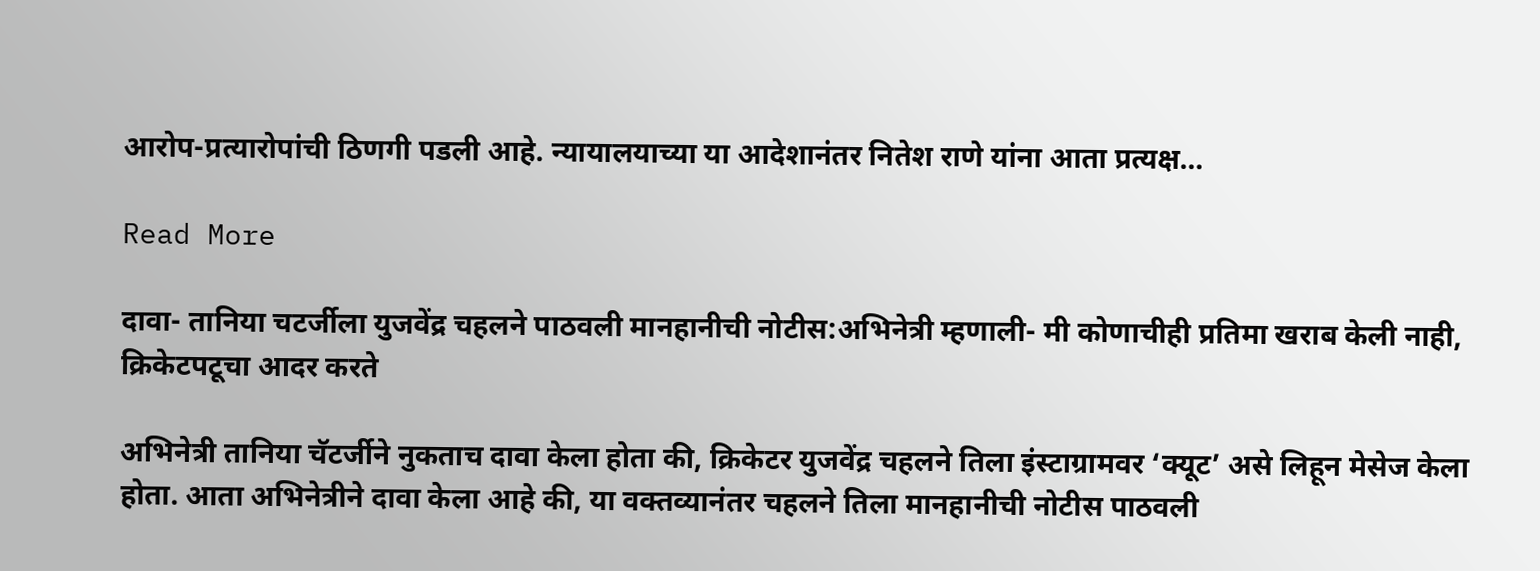आरोप-प्रत्यारोपांची ठिणगी पडली आहे. न्यायालयाच्या या आदेशानंतर नितेश राणे यांना आता प्रत्यक्ष…

Read More

दावा- तानिया चटर्जीला युजवेंद्र चहलने पाठवली मानहानीची नोटीस:अभिनेत्री म्हणाली- मी कोणाचीही प्रतिमा खराब केली नाही, क्रिकेटपटूचा आदर करते

अभिनेत्री तानिया चॅटर्जीने नुकताच दावा केला होता की, क्रिकेटर युजवेंद्र चहलने तिला इंस्टाग्रामवर ‘क्यूट’ असे लिहून मेसेज केला होता. आता अभिनेत्रीने दावा केला आहे की, या वक्तव्यानंतर चहलने तिला मानहानीची नोटीस पाठवली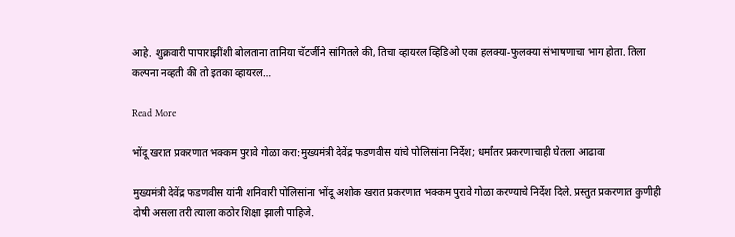आहे. शुक्रवारी पापाराझींशी बोलताना तानिया चॅटर्जीने सांगितले की, तिचा व्हायरल व्हिडिओ एका हलक्या-फुलक्या संभाषणाचा भाग होता. तिला कल्पना नव्हती की तो इतका व्हायरल…

Read More

भोंदू खरात प्रकरणात भक्कम पुरावे गोळा करा:मुख्यमंत्री देवेंद्र फडणवीस यांचे पोलिसांना निर्देश; धर्मांतर प्रकरणाचाही घेतला आढावा

मुख्यमंत्री देवेंद्र फडणवीस यांनी शनिवारी पोलिसांना भोंदू अशोक खरात प्रकरणात भक्कम पुरावे गोळा करण्याचे निर्देश दिले. प्रस्तुत प्रकरणात कुणीही दोषी असला तरी त्याला कठोर शिक्षा झाली पाहिजे.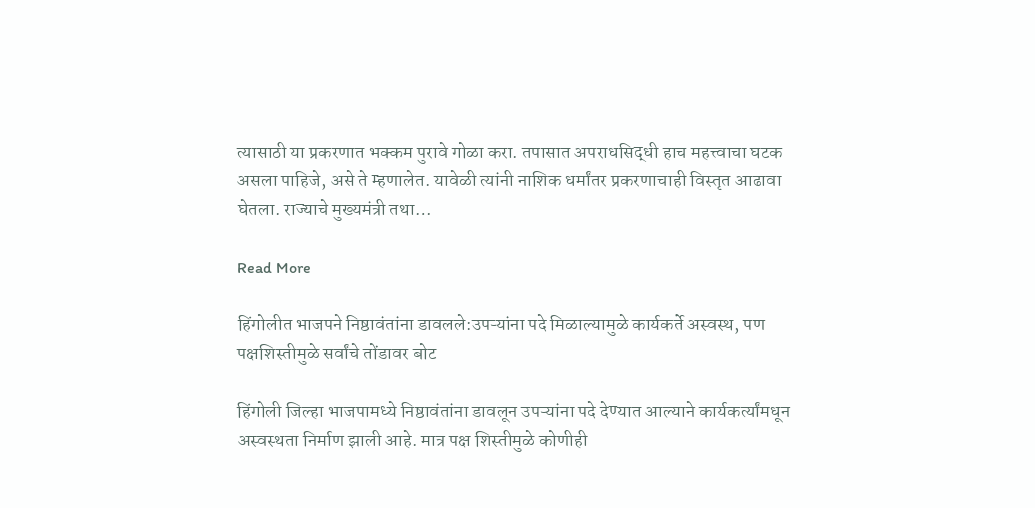त्यासाठी या प्रकरणात भक्कम पुरावे गोळा करा. तपासात अपराधसिद्धी हाच महत्त्वाचा घटक असला पाहिजे, असे ते म्हणालेत. यावेळी त्यांनी नाशिक धर्मांतर प्रकरणाचाही विस्तृत आढावा घेतला. राज्याचे मुख्यमंत्री तथा…

Read More

हिंगोलीत भाजपने निष्ठावंतांना डावलले:उपऱ्यांना पदे मिळाल्यामुळे कार्यकर्ते अस्वस्थ, पण पक्षशिस्तीमुळे सर्वांचे तोंडावर बोट

हिंगोली जिल्हा भाजपामध्ये निष्ठावंतांना डावलून उपऱ्यांना पदे देण्यात आल्याने कार्यकर्त्यांमधून अस्वस्थता निर्माण झाली आहे. मात्र पक्ष शिस्तीमुळे कोणीही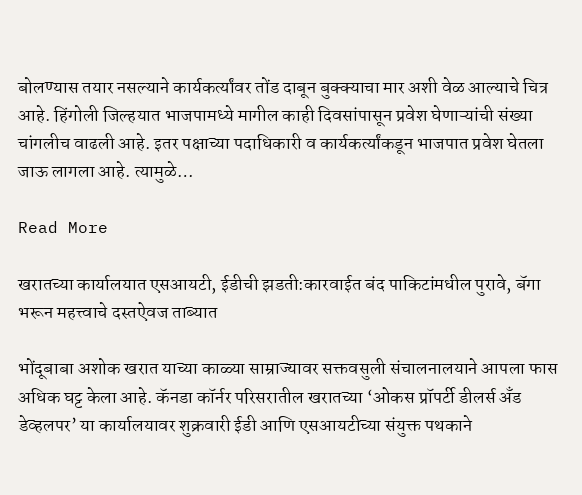बोलण्यास तयार नसल्याने कार्यकर्त्यांवर तोंड दाबून बुक्क्याचा मार अशी वेळ आल्याचे चित्र आहे. हिंगोली जिल्हयात भाजपामध्ये मागील काही दिवसांपासून प्रवेश घेणाऱ्यांची संख्या चांगलीच वाढली आहे. इतर पक्षाच्या पदाधिकारी व कार्यकर्त्यांकडून भाजपात प्रवेश घेतला जाऊ लागला आहे. त्यामुळे…

Read More

खरातच्या कार्यालयात एसआयटी, ईडीची झडती:कारवाईत बंद पाकिटांमधील पुरावे, बॅगा भरून महत्त्वाचे दस्तऐवज ताब्यात

भोंदूबाबा अशोक खरात याच्या काळ्या साम्राज्यावर सक्तवसुली संचालनालयाने आपला फास अधिक घट्ट केला आहे. कॅनडा कॉर्नर परिसरातील खरातच्या ‘ओकस प्रॉपर्टी डीलर्स अँड डेव्हलपर’ या कार्यालयावर शुक्रवारी ईडी आणि एसआयटीच्या संयुक्त पथकाने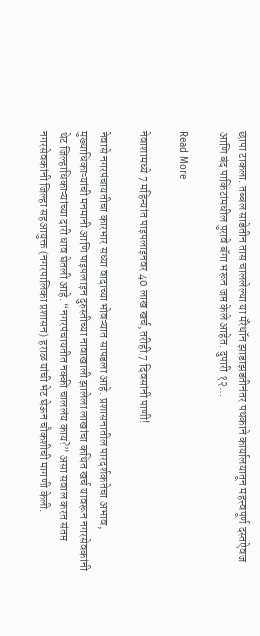छापा टाकला. तब्बल साडेतीन तास चाललेल्या या मॅरेथॉन झाडाझडतीनंतर पथकाने कार्यालयातून महत्त्वपूर्ण दस्तऐवज आणि बंद पाकिटांमधील पुरावे बॅगा भरून जप्त केले आहेत. दुपारी १२…

Read More

नेवाशामध्ये 7 महिन्यांत पाइपलाइनवर 40 लाख खर्च, तरीही 7 दिवसांनी पाणी!

नेवासे नगरपंचायतीचा कारभार सध्या वादाच्या भोवऱ्यात सापडला आहे. प्रशासनातील पारदर्शकतेचा अभाव, मुख्याधिकाऱ्यांची मनमानी आणि पाइपलाइन दुरुस्तीच्या नावाखाली झालेला लाखांचा कथित खर्च यावरून नगरसेवकांनी थेट जिल्हाधिकाऱ्यांच्या दारी धाव घेतली आहे. “नगरपंचायतीत नक्की चाललंय काय?” असा सवाल करत संतप्त नगरसेवकांनी जिल्हा सहआयुक्त (नगरपालिका प्रशासन) हराळ यांची भेट घेऊन चौकशीची मागणी केली.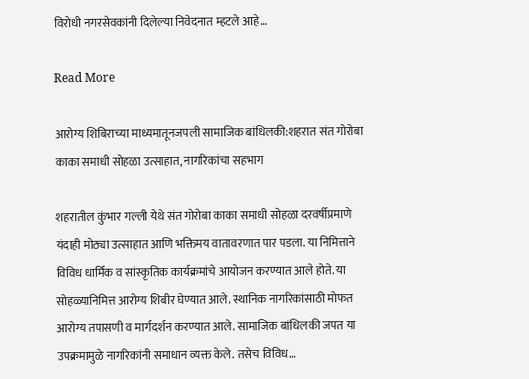विरोधी नगरसेवकांनी दिलेल्या निवेदनात म्हटले आहे…

Read More

आरोग्य शिबिराच्या माध्यमातूनजपली सामाजिक बांधिलकी:शहरात संत गोरोबा काका समाधी सोहळा उत्साहात, नागरिकांचा सहभाग

शहरातील कुंभार गल्ली येथे संत गोरोबा काका समाधी सोहळा दरवर्षीप्रमाणे यंदाही मोठ्या उत्साहात आणि भक्तिमय वातावरणात पार पडला. या निमित्ताने विविध धार्मिक व सांस्कृतिक कार्यक्रमांचे आयोजन करण्यात आले होते. या सोहळ्यानिमित्त आरोग्य शिबीर घेण्यात आले. स्थानिक नागरिकांसाठी मोफत आरोग्य तपासणी व मार्गदर्शन करण्यात आले. सामाजिक बांधिलकी जपत या उपक्रमामुळे नागरिकांनी समाधान व्यक्त केले. तसेच विविध…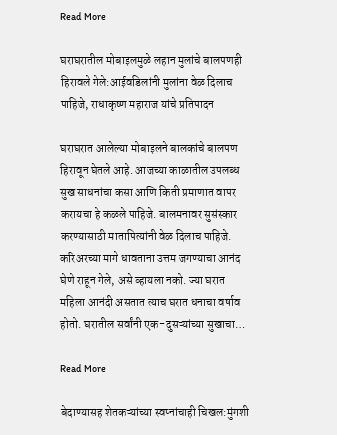Read More

घराघरातील मोबाइलमुळे लहान मुलांचे बालपणही हिरावले गेले:आईवडिलांनी मुलांना वेळ दिलाच पाहिजे, राधाकृष्ण महाराज यांचे प्रतिपादन

घराघरात आलेल्या मोबाइलने बालकांचे बालपण हिरावून घेतले आहे. आजच्या काळातील उपलब्ध सुख साधनांचा कसा आणि किती प्रमाणात वापर करायचा हे कळले पाहिजे. बालमनावर सुसंस्कार करण्यासाठी मातापित्यांनी वेळ दिलाच पाहिजे. करिअरच्या मागे धावताना उत्तम जगण्याचा आनंद घेणे राहून गेले, असे व्हायला नको. ज्या घरात महिला आनंदी असतात त्याच घरात धनाचा वर्षाव होतो. घरातील सर्वांनी एक-दुसऱ्यांच्या सुखाचा…

Read More

बेदाण्यासह शेतकऱ्यांच्या स्वप्नांचाही चिखल:मुंगशी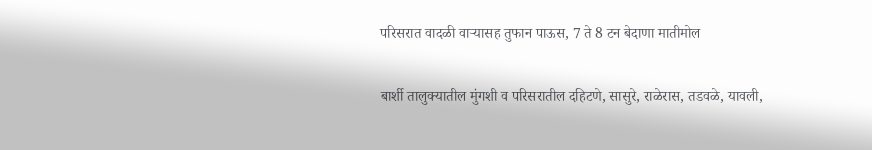परिसरात वादळी वाऱ्यासह तुफान पाऊस, 7 ते 8 टन बेदाणा मातीमोल

बार्शी तालुक्यातील मुंगशी व परिसरातील दहिटणे, सासुरे, राळेरास, तडवळे, यावली,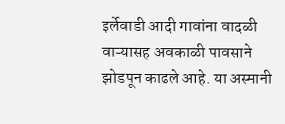इर्लेवाडी आदी गावांना वादळी वाऱ्यासह अवकाळी पावसाने झोडपून काढले आहे. या अस्मानी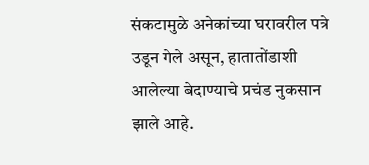संकटामुळे अनेकांच्या घरावरील पत्रे उडून गेले असून, हातातोंडाशी आलेल्या बेदाण्याचे प्रचंड नुकसान झाले आहे.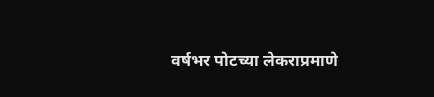वर्षभर पोटच्या लेकराप्रमाणे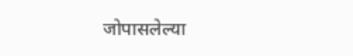जोपासलेल्या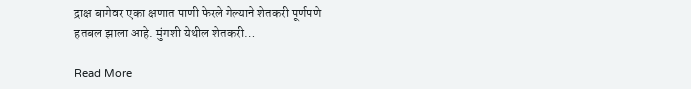द्राक्ष बागेवर एका क्षणात पाणी फेरले गेल्याने शेतकरी पूर्णपणे हतबल झाला आहे. मुंगशी येथील शेतकरी…

Read More